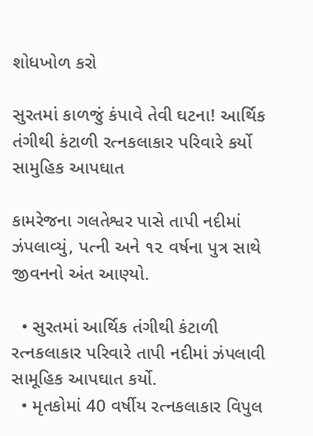શોધખોળ કરો

સુરતમાં કાળજું કંપાવે તેવી ઘટના! આર્થિક તંગીથી કંટાળી રત્નકલાકાર પરિવારે કર્યો સામુહિક આપઘાત

કામરેજના ગલતેશ્વર પાસે તાપી નદીમાં ઝંપલાવ્યું, પત્ની અને ૧૨ વર્ષના પુત્ર સાથે જીવનનો અંત આણ્યો.

  • સુરતમાં આર્થિક તંગીથી કંટાળી રત્નકલાકાર પરિવારે તાપી નદીમાં ઝંપલાવી સામૂહિક આપઘાત કર્યો.
  • મૃતકોમાં 40 વર્ષીય રત્નકલાકાર વિપુલ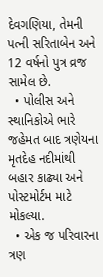દેવગણિયા, તેમની પત્ની સરિતાબેન અને 12 વર્ષનો પુત્ર વ્રજ સામેલ છે.
  • પોલીસ અને સ્થાનિકોએ ભારે જહેમત બાદ ત્રણેયના મૃતદેહ નદીમાંથી બહાર કાઢ્યા અને પોસ્ટમોર્ટમ માટે મોકલ્યા.
  • એક જ પરિવારના ત્રણ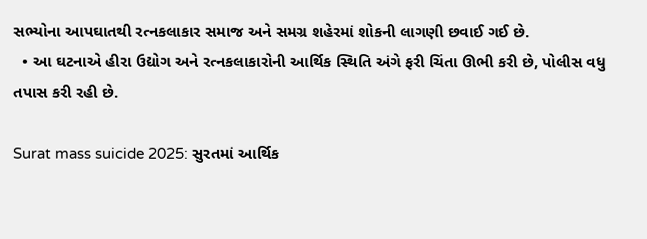સભ્યોના આપઘાતથી રત્નકલાકાર સમાજ અને સમગ્ર શહેરમાં શોકની લાગણી છવાઈ ગઈ છે.
  • આ ઘટનાએ હીરા ઉદ્યોગ અને રત્નકલાકારોની આર્થિક સ્થિતિ અંગે ફરી ચિંતા ઊભી કરી છે, પોલીસ વધુ તપાસ કરી રહી છે.

Surat mass suicide 2025: સુરતમાં આર્થિક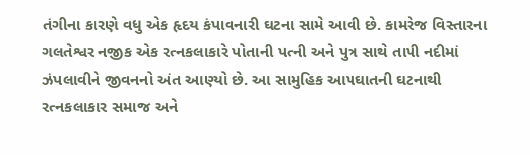તંગીના કારણે વધુ એક હૃદય કંપાવનારી ઘટના સામે આવી છે. કામરેજ વિસ્તારના ગલતેશ્વર નજીક એક રત્નકલાકારે પોતાની પત્ની અને પુત્ર સાથે તાપી નદીમાં ઝંપલાવીને જીવનનો અંત આણ્યો છે. આ સામુહિક આપઘાતની ઘટનાથી રત્નકલાકાર સમાજ અને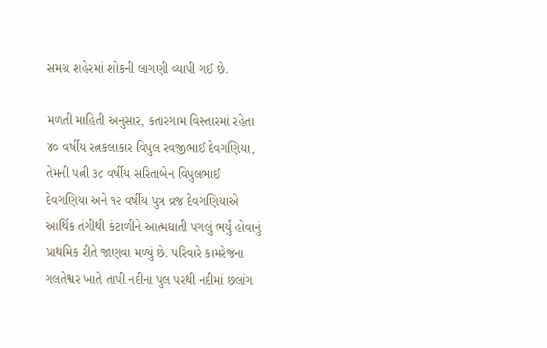સમગ્ર શહેરમાં શોકની લાગણી વ્યાપી ગઈ છે.

મળતી માહિતી અનુસાર, કતારગામ વિસ્તારમાં રહેતા ૪૦ વર્ષીય રત્નકલાકાર વિપુલ રવજીભાઈ દેવગણિયા, તેમની પત્ની ૩૮ વર્ષીય સરિતાબેન વિપુલભાઈ દેવગણિયા અને ૧૨ વર્ષીય પુત્ર વ્રજ દેવગણિયાએ આર્થિક તંગીથી કંટાળીને આત્મઘાતી પગલું ભર્યું હોવાનું પ્રાથમિક રીતે જાણવા મળ્યું છે. પરિવારે કામરેજના ગલતેશ્વર ખાતે તાપી નદીના પુલ પરથી નદીમાં છલાંગ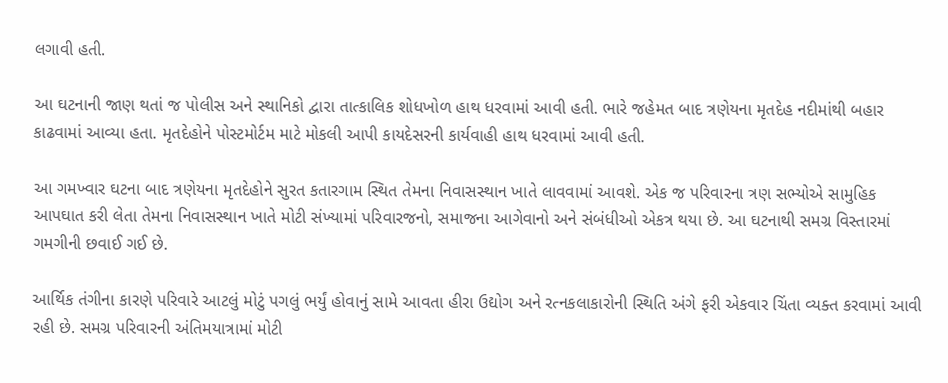લગાવી હતી.

આ ઘટનાની જાણ થતાં જ પોલીસ અને સ્થાનિકો દ્વારા તાત્કાલિક શોધખોળ હાથ ધરવામાં આવી હતી. ભારે જહેમત બાદ ત્રણેયના મૃતદેહ નદીમાંથી બહાર કાઢવામાં આવ્યા હતા. મૃતદેહોને પોસ્ટમોર્ટમ માટે મોકલી આપી કાયદેસરની કાર્યવાહી હાથ ધરવામાં આવી હતી.

આ ગમખ્વાર ઘટના બાદ ત્રણેયના મૃતદેહોને સુરત કતારગામ સ્થિત તેમના નિવાસસ્થાન ખાતે લાવવામાં આવશે. એક જ પરિવારના ત્રણ સભ્યોએ સામુહિક આપઘાત કરી લેતા તેમના નિવાસસ્થાન ખાતે મોટી સંખ્યામાં પરિવારજનો, સમાજના આગેવાનો અને સંબંધીઓ એકત્ર થયા છે. આ ઘટનાથી સમગ્ર વિસ્તારમાં ગમગીની છવાઈ ગઈ છે.

આર્થિક તંગીના કારણે પરિવારે આટલું મોટું પગલું ભર્યું હોવાનું સામે આવતા હીરા ઉદ્યોગ અને રત્નકલાકારોની સ્થિતિ અંગે ફરી એકવાર ચિંતા વ્યક્ત કરવામાં આવી રહી છે. સમગ્ર પરિવારની અંતિમયાત્રામાં મોટી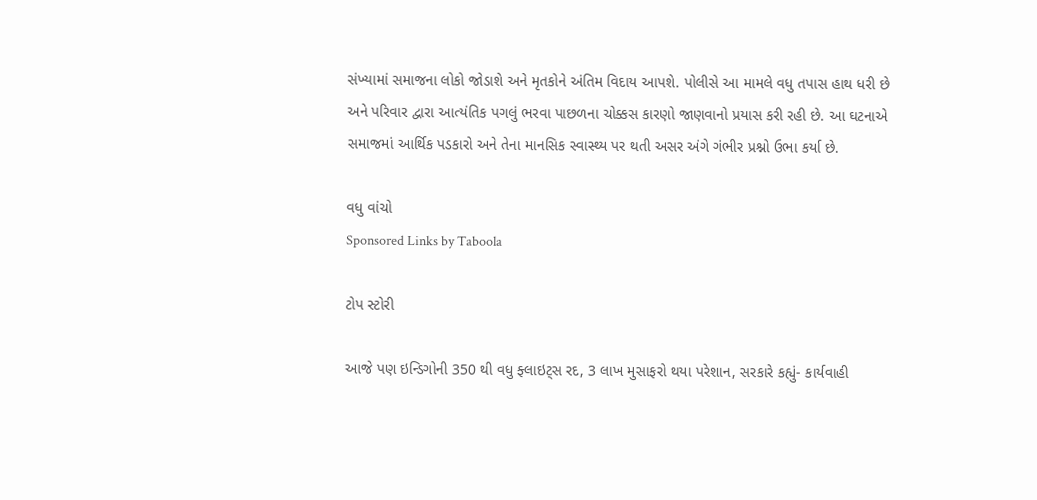સંખ્યામાં સમાજના લોકો જોડાશે અને મૃતકોને અંતિમ વિદાય આપશે. પોલીસે આ મામલે વધુ તપાસ હાથ ધરી છે અને પરિવાર દ્વારા આત્યંતિક પગલું ભરવા પાછળના ચોક્કસ કારણો જાણવાનો પ્રયાસ કરી રહી છે. આ ઘટનાએ સમાજમાં આર્થિક પડકારો અને તેના માનસિક સ્વાસ્થ્ય પર થતી અસર અંગે ગંભીર પ્રશ્નો ઉભા કર્યા છે.

વધુ વાંચો
Sponsored Links by Taboola

ટોપ સ્ટોરી

આજે પણ ઇન્ડિગોની 350 થી વધુ ફ્લાઇટ્સ રદ, 3 લાખ મુસાફરો થયા પરેશાન, સરકારે કહ્યું- કાર્યવાહી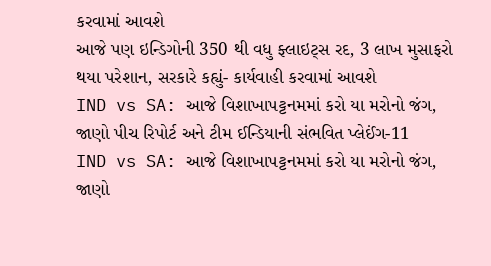કરવામાં આવશે
આજે પણ ઇન્ડિગોની 350 થી વધુ ફ્લાઇટ્સ રદ, 3 લાખ મુસાફરો થયા પરેશાન, સરકારે કહ્યું- કાર્યવાહી કરવામાં આવશે
IND vs SA: આજે વિશાખાપટ્ટનમમાં કરો યા મરોનો જંગ, જાણો પીચ રિપોર્ટ અને ટીમ ઈન્ડિયાની સંભવિત પ્લેઈંગ-11
IND vs SA: આજે વિશાખાપટ્ટનમમાં કરો યા મરોનો જંગ, જાણો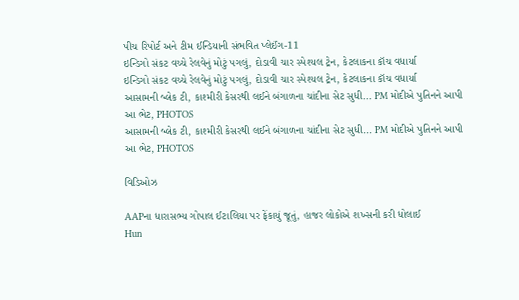પીચ રિપોર્ટ અને ટીમ ઈન્ડિયાની સંભવિત પ્લેઈંગ-11
ઇન્ડિગો સંકટ વચ્ચે રેલવેનું મોટું પગલું, દોડાવી ચાર સ્પેશ્યલ ટ્રેન, કેટલાકના કૉચ વધાર્યા
ઇન્ડિગો સંકટ વચ્ચે રેલવેનું મોટું પગલું, દોડાવી ચાર સ્પેશ્યલ ટ્રેન, કેટલાકના કૉચ વધાર્યા
આસામની બ્લેક ટી, કાશ્મીરી કેસરથી લઈને બંગાળના ચાંદીના સેટ સુધી... PM મોદીએ પુતિનને આપી આ ભેટ, PHOTOS
આસામની બ્લેક ટી, કાશ્મીરી કેસરથી લઈને બંગાળના ચાંદીના સેટ સુધી... PM મોદીએ પુતિનને આપી આ ભેટ, PHOTOS

વિડિઓઝ

AAPના ધારાસભ્ય ગોપાલ ઈટાલિયા પર ફેંકાયું જૂતું, હાજર લોકોએ શખ્સની કરી ધોલાઈ
Hun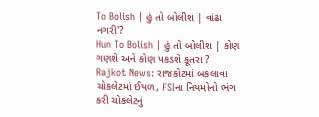To Bolish | હું તો બોલીશ | વાંઢા નગરી'?
Hun To Bolish | હું તો બોલીશ | કોણ ગણશે અને કોણ પકડશે કૂતરા ?
Rajkot News: રાજકોટમાં બકલાવા ચોકલેટમાં ઈયળ, FSIના નિયમોનો ભંગ કરી ચોકલેટનું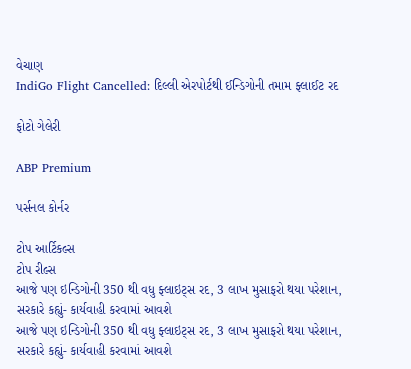વેચાણ
IndiGo Flight Cancelled: દિલ્લી એરપોર્ટથી ઈન્ડિગોની તમામ ફ્લાઈટ રદ

ફોટો ગેલેરી

ABP Premium

પર્સનલ કોર્નર

ટોપ આર્ટિકલ્સ
ટોપ રીલ્સ
આજે પણ ઇન્ડિગોની 350 થી વધુ ફ્લાઇટ્સ રદ, 3 લાખ મુસાફરો થયા પરેશાન, સરકારે કહ્યું- કાર્યવાહી કરવામાં આવશે
આજે પણ ઇન્ડિગોની 350 થી વધુ ફ્લાઇટ્સ રદ, 3 લાખ મુસાફરો થયા પરેશાન, સરકારે કહ્યું- કાર્યવાહી કરવામાં આવશે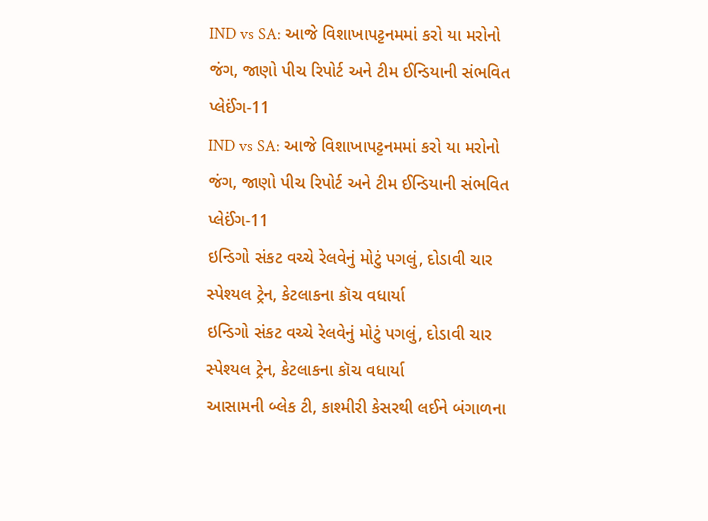IND vs SA: આજે વિશાખાપટ્ટનમમાં કરો યા મરોનો જંગ, જાણો પીચ રિપોર્ટ અને ટીમ ઈન્ડિયાની સંભવિત પ્લેઈંગ-11
IND vs SA: આજે વિશાખાપટ્ટનમમાં કરો યા મરોનો જંગ, જાણો પીચ રિપોર્ટ અને ટીમ ઈન્ડિયાની સંભવિત પ્લેઈંગ-11
ઇન્ડિગો સંકટ વચ્ચે રેલવેનું મોટું પગલું, દોડાવી ચાર સ્પેશ્યલ ટ્રેન, કેટલાકના કૉચ વધાર્યા
ઇન્ડિગો સંકટ વચ્ચે રેલવેનું મોટું પગલું, દોડાવી ચાર સ્પેશ્યલ ટ્રેન, કેટલાકના કૉચ વધાર્યા
આસામની બ્લેક ટી, કાશ્મીરી કેસરથી લઈને બંગાળના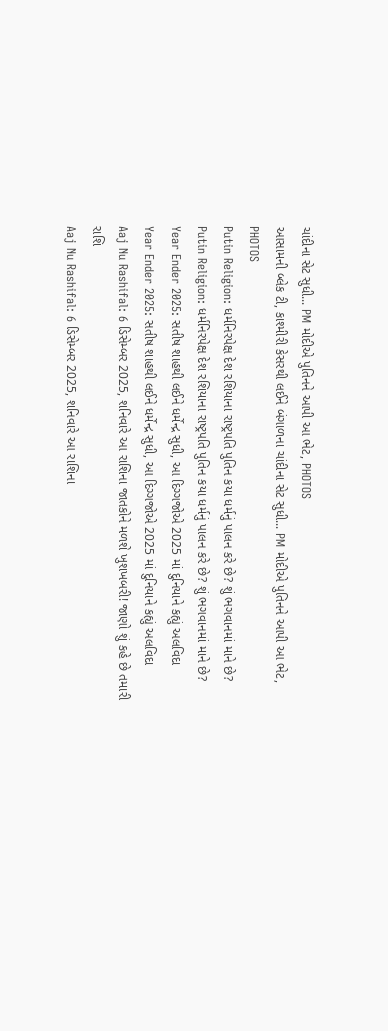ચાંદીના સેટ સુધી... PM મોદીએ પુતિનને આપી આ ભેટ, PHOTOS
આસામની બ્લેક ટી, કાશ્મીરી કેસરથી લઈને બંગાળના ચાંદીના સેટ સુધી... PM મોદીએ પુતિનને આપી આ ભેટ, PHOTOS
Putin Religion: ધર્મનિરપેક્ષ દેશ રશિયાના રાષ્ટ્રપતિ પુતિન કયા ધર્મનું પાલન કરે છે? શું ભગવાનમાં માને છે?
Putin Religion: ધર્મનિરપેક્ષ દેશ રશિયાના રાષ્ટ્રપતિ પુતિન કયા ધર્મનું પાલન કરે છે? શું ભગવાનમાં માને છે?
Year Ender 2025: સતીષ શાહથી લઈને ધર્મેન્દ્ર સુધી, આ દિગ્ગજોએ 2025 માં દુનિયાને કહ્યું અલવિદા
Year Ender 2025: સતીષ શાહથી લઈને ધર્મેન્દ્ર સુધી, આ દિગ્ગજોએ 2025 માં દુનિયાને કહ્યું અલવિદા
Aaj Nu Rashifal: 6 ડિસેમ્બર 2025, શનિવારે આ રાશિના જાતકોને મળશે ખુશખબરી! જાણો શું કહે છે તમારી રાશિ
Aaj Nu Rashifal: 6 ડિસેમ્બર 2025, શનિવારે આ રાશિના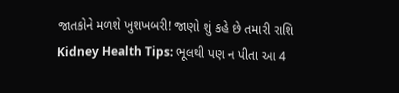જાતકોને મળશે ખુશખબરી! જાણો શું કહે છે તમારી રાશિ
Kidney Health Tips: ભૂલથી પણ ન પીતા આ 4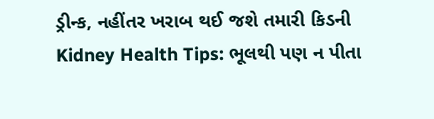ડ્રીન્ક, નહીંતર ખરાબ થઈ જશે તમારી કિડની
Kidney Health Tips: ભૂલથી પણ ન પીતા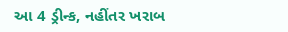આ 4 ડ્રીન્ક, નહીંતર ખરાબ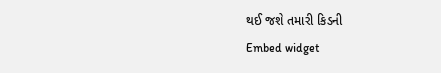થઈ જશે તમારી કિડની
Embed widget